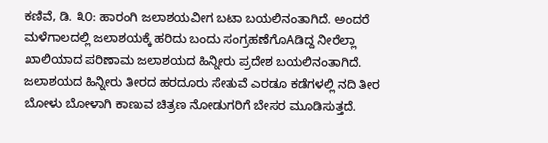ಕಣಿವೆ, ಡಿ. ೩೦: ಹಾರಂಗಿ ಜಲಾಶಯವೀಗ ಬಟಾ ಬಯಲಿನಂತಾಗಿದೆ. ಅಂದರೆ ಮಳೆಗಾಲದಲ್ಲಿ ಜಲಾಶಯಕ್ಕೆ ಹರಿದು ಬಂದು ಸಂಗ್ರಹಣೆಗೊAಡಿದ್ದ ನೀರೆಲ್ಲಾ ಖಾಲಿಯಾದ ಪರಿಣಾಮ ಜಲಾಶಯದ ಹಿನ್ನೀರು ಪ್ರದೇಶ ಬಯಲಿನಂತಾಗಿದೆ. ಜಲಾಶಯದ ಹಿನ್ನೀರು ತೀರದ ಹರದೂರು ಸೇತುವೆ ಎರಡೂ ಕಡೆಗಳಲ್ಲಿ ನದಿ ತೀರ ಬೋಳು ಬೋಳಾಗಿ ಕಾಣುವ ಚಿತ್ರಣ ನೋಡುಗರಿಗೆ ಬೇಸರ ಮೂಡಿಸುತ್ತದೆ.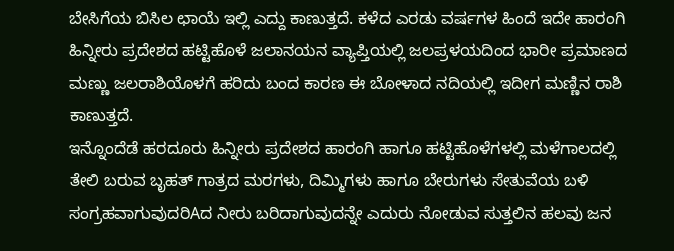ಬೇಸಿಗೆಯ ಬಿಸಿಲ ಛಾಯೆ ಇಲ್ಲಿ ಎದ್ದು ಕಾಣುತ್ತದೆ. ಕಳೆದ ಎರಡು ವರ್ಷಗಳ ಹಿಂದೆ ಇದೇ ಹಾರಂಗಿ ಹಿನ್ನೀರು ಪ್ರದೇಶದ ಹಟ್ಟಿಹೊಳೆ ಜಲಾನಯನ ವ್ಯಾಪ್ತಿಯಲ್ಲಿ ಜಲಪ್ರಳಯದಿಂದ ಭಾರೀ ಪ್ರಮಾಣದ ಮಣ್ಣು ಜಲರಾಶಿಯೊಳಗೆ ಹರಿದು ಬಂದ ಕಾರಣ ಈ ಬೋಳಾದ ನದಿಯಲ್ಲಿ ಇದೀಗ ಮಣ್ಣಿನ ರಾಶಿ ಕಾಣುತ್ತದೆ.
ಇನ್ನೊಂದೆಡೆ ಹರದೂರು ಹಿನ್ನೀರು ಪ್ರದೇಶದ ಹಾರಂಗಿ ಹಾಗೂ ಹಟ್ಟಿಹೊಳೆಗಳಲ್ಲಿ ಮಳೆಗಾಲದಲ್ಲಿ ತೇಲಿ ಬರುವ ಬೃಹತ್ ಗಾತ್ರದ ಮರಗಳು, ದಿಮ್ಮಿಗಳು ಹಾಗೂ ಬೇರುಗಳು ಸೇತುವೆಯ ಬಳಿ ಸಂಗ್ರಹವಾಗುವುದರಿAದ ನೀರು ಬರಿದಾಗುವುದನ್ನೇ ಎದುರು ನೋಡುವ ಸುತ್ತಲಿನ ಹಲವು ಜನ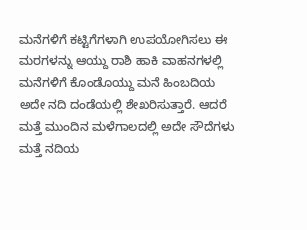ಮನೆಗಳಿಗೆ ಕಟ್ಟಿಗೆಗಳಾಗಿ ಉಪಯೋಗಿಸಲು ಈ ಮರಗಳನ್ನು ಆಯ್ದು ರಾಶಿ ಹಾಕಿ ವಾಹನಗಳಲ್ಲಿ ಮನೆಗಳಿಗೆ ಕೊಂಡೊಯ್ದು ಮನೆ ಹಿಂಬದಿಯ ಅದೇ ನದಿ ದಂಡೆಯಲ್ಲಿ ಶೇಖರಿಸುತ್ತಾರೆ. ಆದರೆ ಮತ್ತೆ ಮುಂದಿನ ಮಳೆಗಾಲದಲ್ಲಿ ಅದೇ ಸೌದೆಗಳು ಮತ್ತೆ ನದಿಯ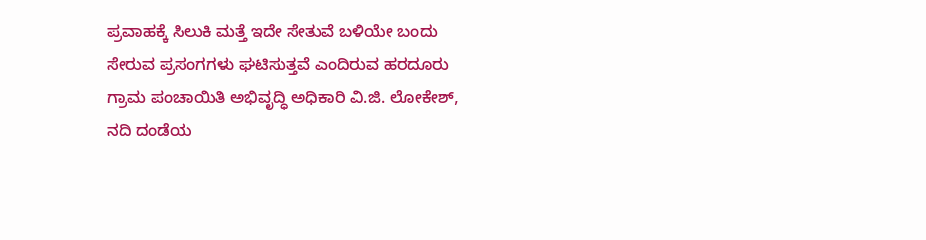ಪ್ರವಾಹಕ್ಕೆ ಸಿಲುಕಿ ಮತ್ತೆ ಇದೇ ಸೇತುವೆ ಬಳಿಯೇ ಬಂದು ಸೇರುವ ಪ್ರಸಂಗಗಳು ಘಟಿಸುತ್ತವೆ ಎಂದಿರುವ ಹರದೂರು ಗ್ರಾಮ ಪಂಚಾಯಿತಿ ಅಭಿವೃದ್ಧಿ ಅಧಿಕಾರಿ ವಿ.ಜಿ. ಲೋಕೇಶ್, ನದಿ ದಂಡೆಯ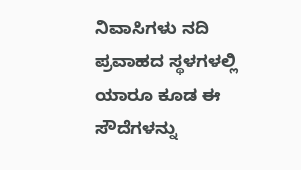ನಿವಾಸಿಗಳು ನದಿ ಪ್ರವಾಹದ ಸ್ಥಳಗಳಲ್ಲಿ ಯಾರೂ ಕೂಡ ಈ ಸೌದೆಗಳನ್ನು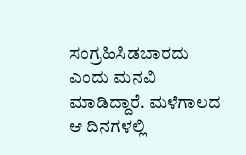ಸಂಗ್ರಹಿಸಿಡಬಾರದು ಎಂದು ಮನವಿ ಮಾಡಿದ್ದಾರೆ. ಮಳೆಗಾಲದ ಆ ದಿನಗಳಲ್ಲಿ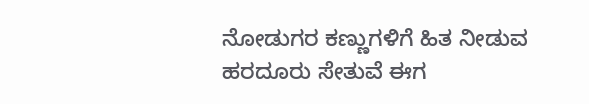ನೋಡುಗರ ಕಣ್ಣುಗಳಿಗೆ ಹಿತ ನೀಡುವ ಹರದೂರು ಸೇತುವೆ ಈಗ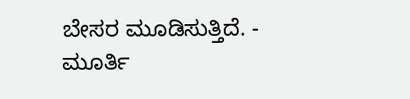ಬೇಸರ ಮೂಡಿಸುತ್ತಿದೆ. - ಮೂರ್ತಿ